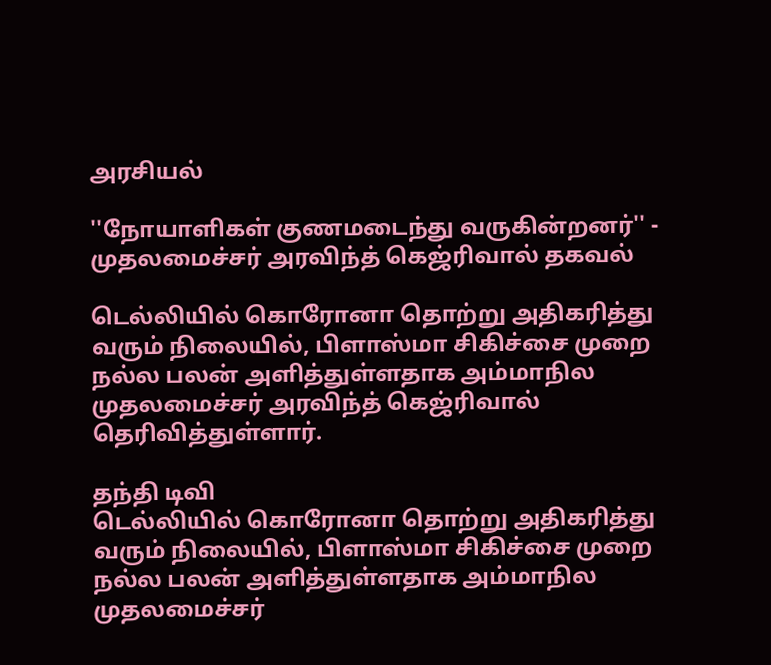அரசியல்

''நோயாளிகள் குணமடைந்து வருகின்றனர்'' - முதலமைச்சர் அரவிந்த் கெஜ்ரிவால் தகவல்

டெல்லியில் கொரோனா தொற்று அதிகரித்து வரும் நிலையில், பிளாஸ்மா சிகிச்சை முறை நல்ல பலன் அளித்துள்ளதாக அம்மாநில முதலமைச்சர் அரவிந்த் கெஜ்ரிவால் தெரிவித்துள்ளார்.

தந்தி டிவி
டெல்லியில் கொரோனா தொற்று அதிகரித்து வரும் நிலையில், பிளாஸ்மா சிகிச்சை முறை நல்ல பலன் அளித்துள்ளதாக அம்மாநில முதலமைச்சர்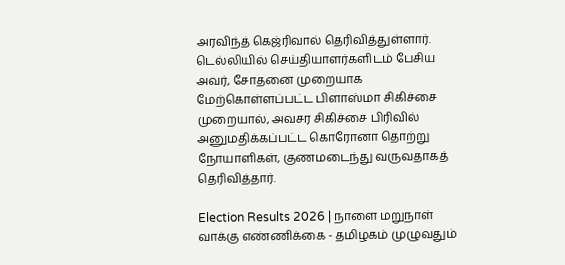அரவிந்த் கெஜ்ரிவால் தெரிவித்துள்ளார். டெல்லியில் செய்தியாளர்களிடம் பேசிய அவர், சோதனை முறையாக மேற்கொள்ளப்பட்ட பிளாஸ்மா சிகிச்சை முறையால், அவசர சிகிச்சை பிரிவில் அனுமதிக்கப்பட்ட கொரோனா தொற்று நோயாளிகள், குணமடைந்து வருவதாகத் தெரிவித்தார்.

Election Results 2026 | நாளை மறுநாள் வாக்கு எண்ணிக்கை - தமிழகம் முழுவதும்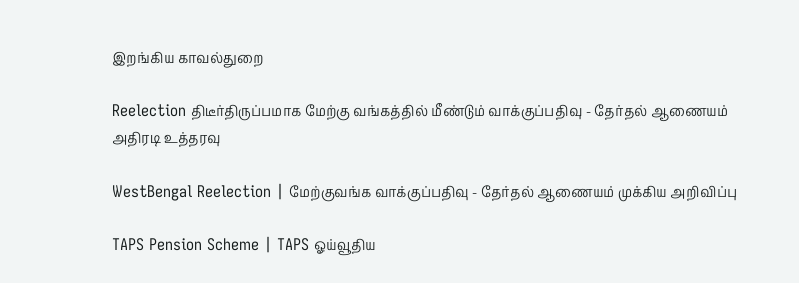இறங்கிய காவல்துறை

Reelection திடீர்திருப்பமாக மேற்கு வங்கத்தில் மீண்டும் வாக்குப்பதிவு - தேர்தல் ஆணையம் அதிரடி உத்தரவு

WestBengal Reelection | மேற்குவங்க வாக்குப்பதிவு - தேர்தல் ஆணையம் முக்கிய அறிவிப்பு

TAPS Pension Scheme | TAPS ஓய்வூதிய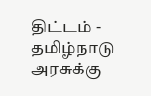திட்டம் - தமிழ்நாடு அரசுக்கு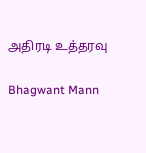அதிரடி உத்தரவு

Bhagwant Mann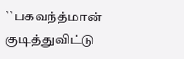``பகவந்த்மான் குடித்துவிட்டு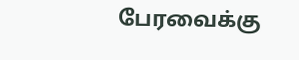பேரவைக்கு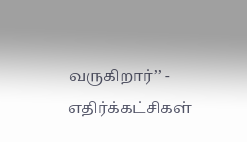வருகிறார்’’ - எதிர்க்கட்சிகள்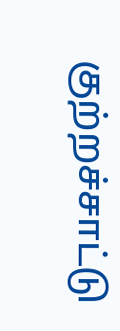குற்றச்சாட்டு